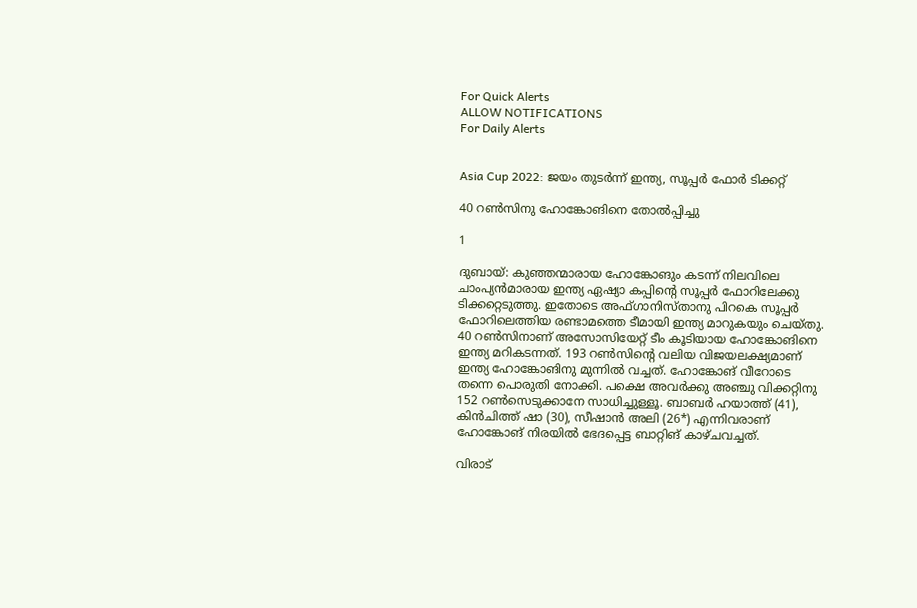For Quick Alerts
ALLOW NOTIFICATIONS
For Daily Alerts


Asia Cup 2022: ജയം തുടര്‍ന്ന് ഇന്ത്യ, സൂപ്പര്‍ ഫോര്‍ ടിക്കറ്റ്

40 റണ്‍സിനു ഹോങ്കോങിനെ തോല്‍പ്പിച്ചു

1

ദുബായ്: കുഞ്ഞന്മാരായ ഹോങ്കോങും കടന്ന് നിലവിലെ ചാംപ്യന്‍മാരായ ഇന്ത്യ ഏഷ്യാ കപ്പിന്റെ സൂപ്പര്‍ ഫോറിലേക്കു ടിക്കറ്റെടുത്തു. ഇതോടെ അഫ്ഗാനിസ്താനു പിറകെ സൂപ്പര്‍ ഫോറിലെത്തിയ രണ്ടാമത്തെ ടീമായി ഇന്ത്യ മാറുകയും ചെയ്തു. 40 റണ്‍സിനാണ് അസോസിയേറ്റ് ടീം കൂടിയായ ഹോങ്കോങിനെ ഇന്ത്യ മറികടന്നത്. 193 റണ്‍സിന്റെ വലിയ വിജയലക്ഷ്യമാണ് ഇന്ത്യ ഹോങ്കോങിനു മുന്നില്‍ വച്ചത്. ഹോങ്കോങ് വീറോടെ തന്നെ പൊരുതി നോക്കി. പക്ഷെ അവര്‍ക്കു അഞ്ചു വിക്കറ്റിനു 152 റണ്‍സെടുക്കാനേ സാധിച്ചുള്ളൂ. ബാബര്‍ ഹയാത്ത് (41), കിന്‍ചിത്ത് ഷാ (30), സീഷാന്‍ അലി (26*) എന്നിവരാണ് ഹോങ്കോങ് നിരയില്‍ ഭേദപ്പെട്ട ബാറ്റിങ് കാഴ്ചവച്ചത്.

വിരാട്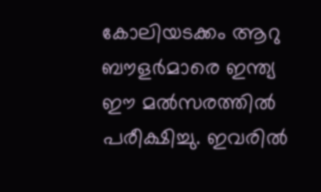കോലിയടക്കം ആറു ബൗളര്‍മാരെ ഇന്ത്യ ഈ മല്‍സരത്തില്‍ പരീക്ഷിച്ചു. ഇവരില്‍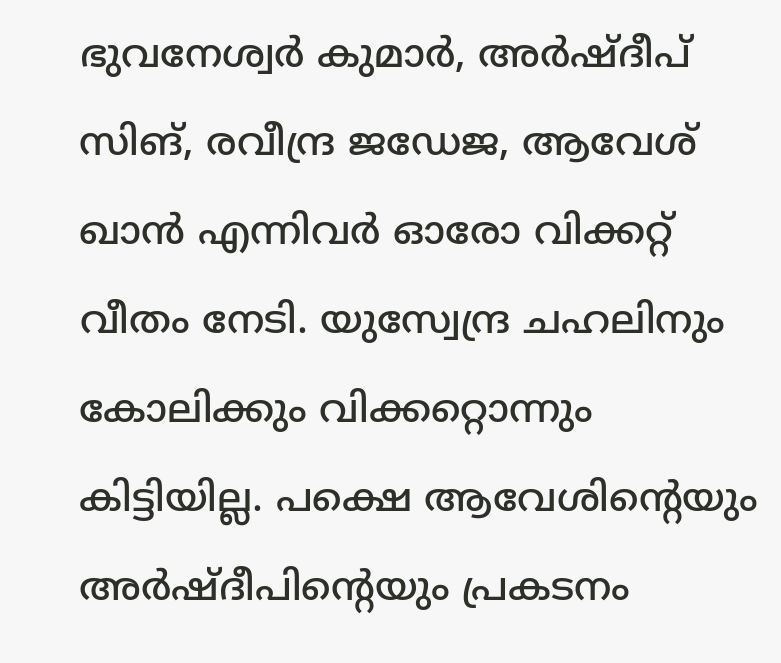ഭുവനേശ്വര്‍ കുമാര്‍, അര്‍ഷ്ദീപ് സിങ്, രവീന്ദ്ര ജഡേജ, ആവേശ് ഖാന്‍ എന്നിവര്‍ ഓരോ വിക്കറ്റ് വീതം നേടി. യുസ്വേന്ദ്ര ചഹലിനും കോലിക്കും വിക്കറ്റൊന്നും കിട്ടിയില്ല. പക്ഷെ ആവേശിന്റെയും അര്‍ഷ്ദീപിന്റെയും പ്രകടനം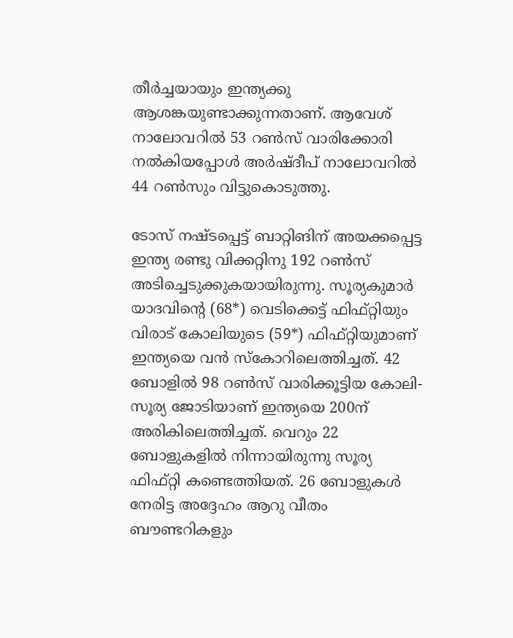തീര്‍ച്ചയായും ഇന്ത്യക്കു ആശങ്കയുണ്ടാക്കുന്നതാണ്. ആവേശ് നാലോവറില്‍ 53 റണ്‍സ് വാരിക്കോരി നല്‍കിയപ്പോള്‍ അര്‍ഷ്ദീപ് നാലോവറില്‍ 44 റണ്‍സും വിട്ടുകൊടുത്തു.

ടോസ് നഷ്ടപ്പെട്ട് ബാറ്റിങിന് അയക്കപ്പെട്ട ഇന്ത്യ രണ്ടു വിക്കറ്റിനു 192 റണ്‍സ് അടിച്ചെടുക്കുകയായിരുന്നു. സൂര്യകുമാര്‍ യാദവിന്റെ (68*) വെടിക്കെട്ട് ഫിഫ്റ്റിയും വിരാട് കോലിയുടെ (59*) ഫിഫ്റ്റിയുമാണ് ഇന്ത്യയെ വന്‍ സ്‌കോറിലെത്തിച്ചത്. 42 ബോളില്‍ 98 റണ്‍സ് വാരിക്കൂട്ടിയ കോലി- സൂര്യ ജോടിയാണ് ഇന്ത്യയെ 200ന് അരികിലെത്തിച്ചത്. വെറും 22 ബോളുകളില്‍ നിന്നായിരുന്നു സൂര്യ ഫിഫ്റ്റി കണ്ടെത്തിയത്. 26 ബോളുകള്‍ നേരിട്ട അദ്ദേഹം ആറു വീതം ബൗണ്ടറികളും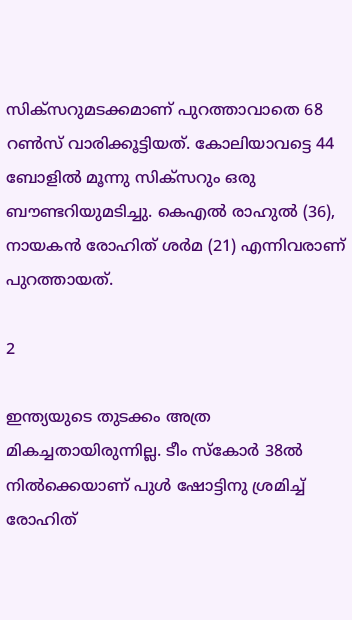സിക്‌സറുമടക്കമാണ് പുറത്താവാതെ 68 റണ്‍സ് വാരിക്കൂട്ടിയത്. കോലിയാവട്ടെ 44 ബോളില്‍ മൂന്നു സിക്‌സറും ഒരു ബൗണ്ടറിയുമടിച്ചു. കെഎല്‍ രാഹുല്‍ (36), നായകന്‍ രോഹിത് ശര്‍മ (21) എന്നിവരാണ് പുറത്തായത്.

2

ഇന്ത്യയുടെ തുടക്കം അത്ര മികച്ചതായിരുന്നില്ല. ടീം സ്‌കോര്‍ 38ല്‍ നില്‍ക്കെയാണ് പുള്‍ ഷോട്ടിനു ശ്രമിച്ച് രോഹിത്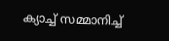ക്യാച്ച് സമ്മാനിച്ച്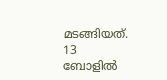മടങ്ങിയത്. 13 ബോളില്‍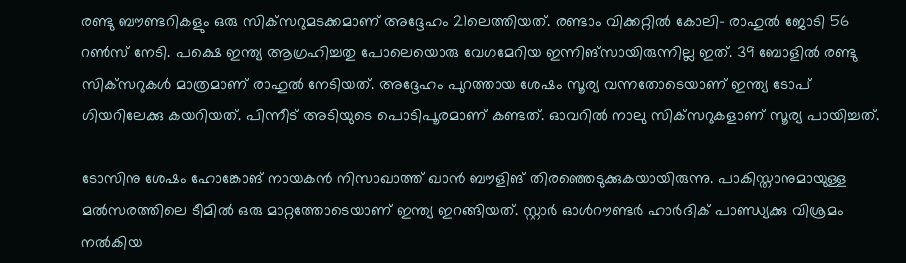രണ്ടു ബൗണ്ടറികളും ഒരു സിക്‌സറുമടക്കമാണ് അദ്ദേഹം 21ലെത്തിയത്. രണ്ടാം വിക്കറ്റില്‍ കോലി- രാഹുല്‍ ജോടി 56 റണ്‍സ് നേടി. പക്ഷെ ഇന്ത്യ ആഗ്രഹിച്ചതു പോലെയൊരു വേഗമേറിയ ഇന്നിങ്‌സായിരുന്നില്ല ഇത്. 39 ബോളില്‍ രണ്ടു സിക്‌സറുകള്‍ മാത്രമാണ് രാഹുല്‍ നേടിയത്. അദ്ദേഹം പുറത്തായ ശേഷം സൂര്യ വന്നതോടെയാണ് ഇന്ത്യ ടോപ് ഗിയറിലേക്കു കയറിയത്. പിന്നീട് അടിയുടെ പൊടിപൂരമാണ് കണ്ടത്. ഓവറില്‍ നാലു സിക്‌സറുകളാണ് സൂര്യ പായിച്ചത്.

ടോസിനു ശേഷം ഹോങ്കോങ് നായകന്‍ നിസാഖാത്ത് ഖാന്‍ ബൗളിങ് തിരഞ്ഞെടുക്കുകയായിരുന്നു. പാകിസ്താനുമായുള്ള മല്‍സരത്തിലെ ടീമില്‍ ഒരു മാറ്റത്തോടെയാണ് ഇന്ത്യ ഇറങ്ങിയത്. സ്റ്റാര്‍ ഓള്‍റൗണ്ടര്‍ ഹാര്‍ദിക് പാണ്ഡ്യക്കു വിശ്രമം നല്‍കിയ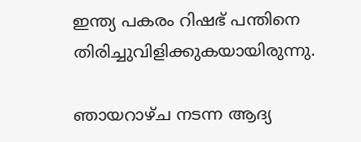ഇന്ത്യ പകരം റിഷഭ് പന്തിനെ തിരിച്ചുവിളിക്കുകയായിരുന്നു.

ഞായറാഴ്ച നടന്ന ആദ്യ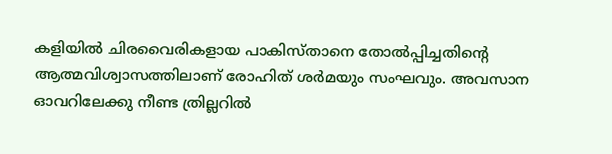കളിയില്‍ ചിരവൈരികളായ പാകിസ്താനെ തോല്‍പ്പിച്ചതിന്റെ ആത്മവിശ്വാസത്തിലാണ് രോഹിത് ശര്‍മയും സംഘവും. അവസാന ഓവറിലേക്കു നീണ്ട ത്രില്ലറില്‍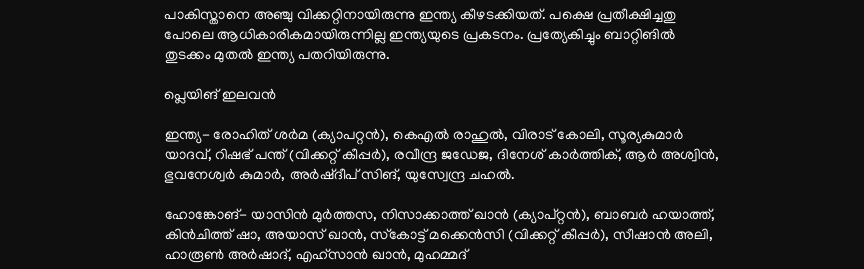പാകിസ്താനെ അഞ്ചു വിക്കറ്റിനായിരുന്നു ഇന്ത്യ കീഴടക്കിയത്. പക്ഷെ പ്രതീക്ഷിച്ചതു പോലെ ആധികാരികമായിരുന്നില്ല ഇന്ത്യയുടെ പ്രകടനം. പ്രത്യേകിച്ചും ബാറ്റിങില്‍ തുടക്കം മുതല്‍ ഇന്ത്യ പതറിയിരുന്നു.

പ്ലെയിങ് ഇലവന്‍

ഇന്ത്യ- രോഹിത് ശര്‍മ (ക്യാപറ്റന്‍), കെഎല്‍ രാഹുല്‍, വിരാട് കോലി, സൂര്യകുമാര്‍ യാദവ്, റിഷഭ് പന്ത് (വിക്കറ്റ് കീപ്പര്‍), രവീന്ദ്ര ജഡേജ, ദിനേശ് കാര്‍ത്തിക്, ആര്‍ അശ്വിന്‍, ഭുവനേശ്വര്‍ കുമാര്‍, അര്‍ഷ്ദീപ് സിങ്, യുസ്വേന്ദ്ര ചഹല്‍.

ഹോങ്കോങ്- യാസിന്‍ മുര്‍ത്തസ, നിസാക്കാത്ത് ഖാന്‍ (ക്യാപ്റ്റന്‍), ബാബര്‍ ഹയാത്ത്, കിന്‍ചിത്ത് ഷാ, അയാസ് ഖാന്‍, സ്‌കോട്ട് മക്കെന്‍സി (വിക്കറ്റ് കീപ്പര്‍), സീഷാന്‍ അലി, ഹാരൂണ്‍ അര്‍ഷാദ്, എഹ്സാന്‍ ഖാന്‍, മുഹമ്മദ്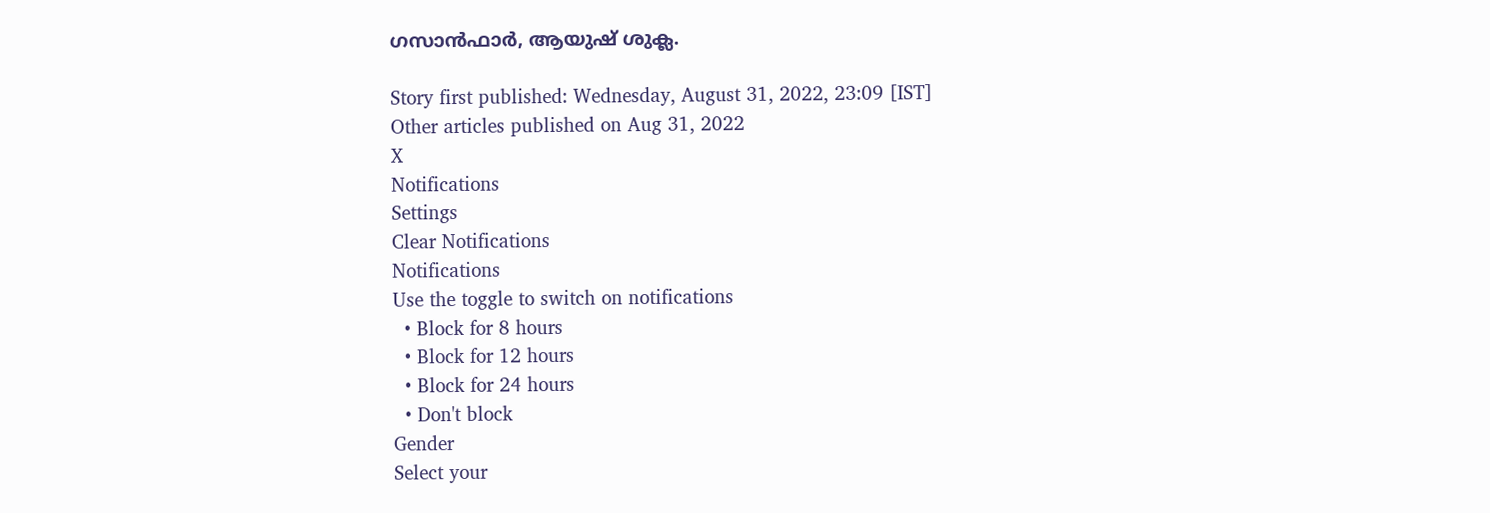ഗസാന്‍ഫാര്‍, ആയുഷ് ശുക്ല.

Story first published: Wednesday, August 31, 2022, 23:09 [IST]
Other articles published on Aug 31, 2022
X
Notifications
Settings
Clear Notifications
Notifications
Use the toggle to switch on notifications
  • Block for 8 hours
  • Block for 12 hours
  • Block for 24 hours
  • Don't block
Gender
Select your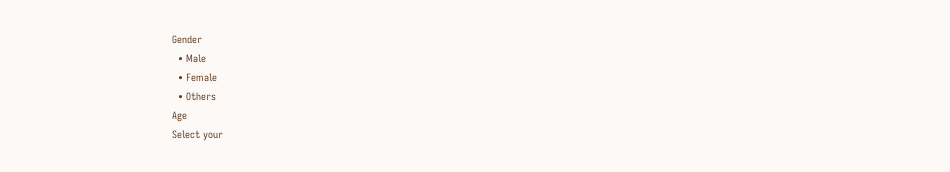Gender
  • Male
  • Female
  • Others
Age
Select your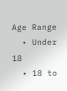Age Range
  • Under 18
  • 18 to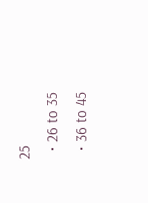25
  • 26 to 35
  • 36 to 45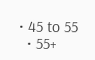• 45 to 55
  • 55+